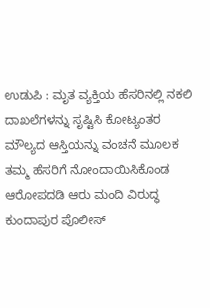ಉಡುಪಿ : ಮೃತ ವ್ಯಕ್ತಿಯ ಹೆಸರಿನಲ್ಲಿ ನಕಲಿ ದಾಖಲೆಗಳನ್ನು ಸೃಷ್ಟಿಸಿ ಕೋಟ್ಯಂತರ ಮೌಲ್ಯದ ಆಸ್ತಿಯನ್ನು ವಂಚನೆ ಮೂಲಕ ತಮ್ಮ ಹೆಸರಿಗೆ ನೋಂದಾಯಿಸಿಕೊಂಡ ಆರೋಪದಡಿ ಆರು ಮಂದಿ ವಿರುದ್ಧ ಕುಂದಾಪುರ ಪೊಲೀಸ್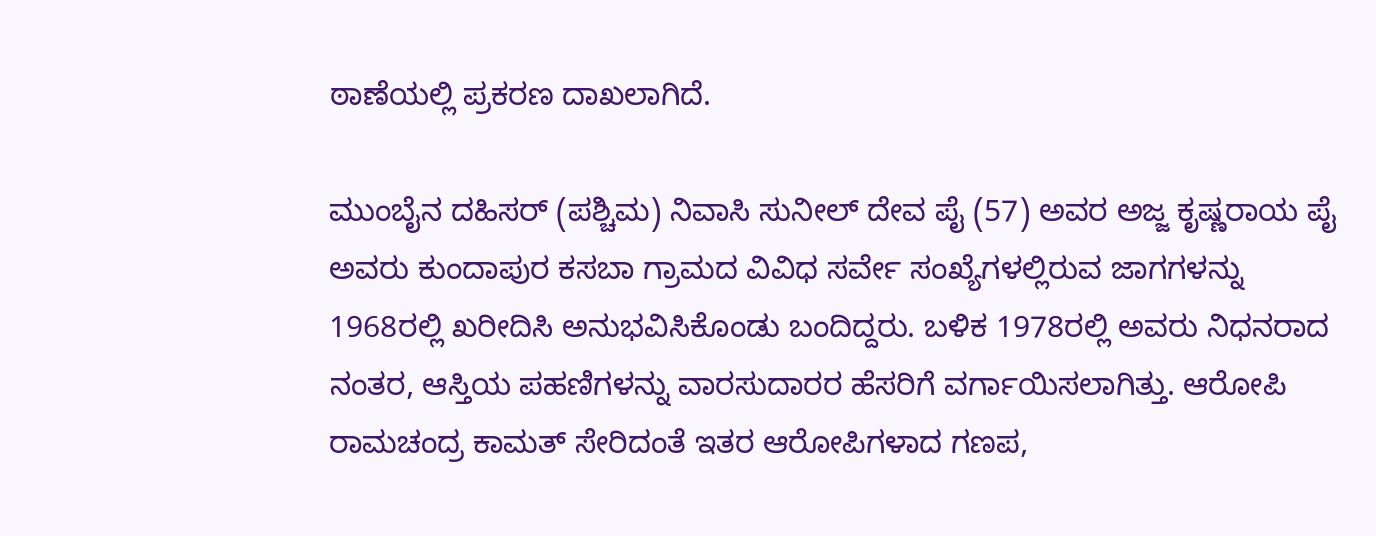ಠಾಣೆಯಲ್ಲಿ ಪ್ರಕರಣ ದಾಖಲಾಗಿದೆ.

ಮುಂಬೈನ ದಹಿಸರ್ (ಪಶ್ಚಿಮ) ನಿವಾಸಿ ಸುನೀಲ್ ದೇವ ಪೈ (57) ಅವರ ಅಜ್ಜ ಕೃಷ್ಣರಾಯ ಪೈ ಅವರು ಕುಂದಾಪುರ ಕಸಬಾ ಗ್ರಾಮದ ವಿವಿಧ ಸರ್ವೇ ಸಂಖ್ಯೆಗಳಲ್ಲಿರುವ ಜಾಗಗಳನ್ನು 1968ರಲ್ಲಿ ಖರೀದಿಸಿ ಅನುಭವಿಸಿಕೊಂಡು ಬಂದಿದ್ದರು. ಬಳಿಕ 1978ರಲ್ಲಿ ಅವರು ನಿಧನರಾದ ನಂತರ, ಆಸ್ತಿಯ ಪಹಣಿಗಳನ್ನು ವಾರಸುದಾರರ ಹೆಸರಿಗೆ ವರ್ಗಾಯಿಸಲಾಗಿತ್ತು. ಆರೋಪಿ ರಾಮಚಂದ್ರ ಕಾಮತ್ ಸೇರಿದಂತೆ ಇತರ ಆರೋಪಿಗಳಾದ ಗಣಪ,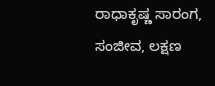ರಾಧಾಕೃಷ್ಣ ಸಾರಂಗ, ಸಂಜೀವ, ಲಕ್ಷಣ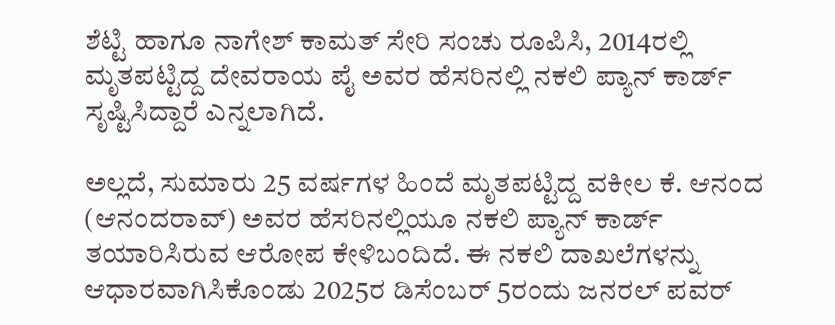ಶೆಟ್ಟಿ ಹಾಗೂ ನಾಗೇಶ್ ಕಾಮತ್ ಸೇರಿ ಸಂಚು ರೂಪಿಸಿ, 2014ರಲ್ಲಿ ಮೃತಪಟ್ಟಿದ್ದ ದೇವರಾಯ ಪೈ ಅವರ ಹೆಸರಿನಲ್ಲಿ ನಕಲಿ ಪ್ಯಾನ್ ಕಾರ್ಡ್ ಸೃಷ್ಟಿಸಿದ್ದಾರೆ ಎನ್ನಲಾಗಿದೆ.

ಅಲ್ಲದೆ, ಸುಮಾರು 25 ವರ್ಷಗಳ ಹಿಂದೆ ಮೃತಪಟ್ಟಿದ್ದ ವಕೀಲ ಕೆ. ಆನಂದ (ಆನಂದರಾವ್) ಅವರ ಹೆಸರಿನಲ್ಲಿಯೂ ನಕಲಿ ಪ್ಯಾನ್ ಕಾರ್ಡ್ ತಯಾರಿಸಿರುವ ಆರೋಪ ಕೇಳಿಬಂದಿದೆ. ಈ ನಕಲಿ ದಾಖಲೆಗಳನ್ನು ಆಧಾರವಾಗಿಸಿಕೊಂಡು 2025ರ ಡಿಸೆಂಬರ್ 5ರಂದು ಜನರಲ್ ಪವರ್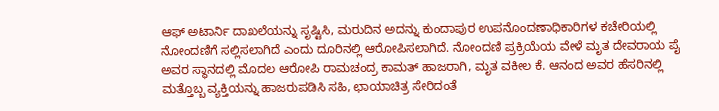ಆಫ್ ಅಟಾರ್ನಿ ದಾಖಲೆಯನ್ನು ಸೃಷ್ಟಿಸಿ, ಮರುದಿನ ಅದನ್ನು ಕುಂದಾಪುರ ಉಪನೊಂದಣಾಧಿಕಾರಿಗಳ ಕಚೇರಿಯಲ್ಲಿ ನೋಂದಣಿಗೆ ಸಲ್ಲಿಸಲಾಗಿದೆ ಎಂದು ದೂರಿನಲ್ಲಿ ಆರೋಪಿಸಲಾಗಿದೆ. ನೋಂದಣಿ ಪ್ರಕ್ರಿಯೆಯ ವೇಳೆ ಮೃತ ದೇವರಾಯ ಪೈ ಅವರ ಸ್ಥಾನದಲ್ಲಿ ಮೊದಲ ಆರೋಪಿ ರಾಮಚಂದ್ರ ಕಾಮತ್ ಹಾಜರಾಗಿ, ಮೃತ ವಕೀಲ ಕೆ. ಆನಂದ ಅವರ ಹೆಸರಿನಲ್ಲಿ ಮತ್ತೊಬ್ಬ ವ್ಯಕ್ತಿಯನ್ನು ಹಾಜರುಪಡಿಸಿ ಸಹಿ, ಛಾಯಾಚಿತ್ರ ಸೇರಿದಂತೆ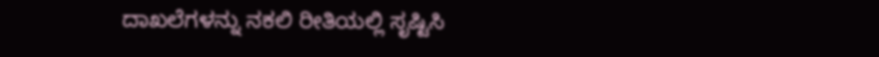ದಾಖಲೆಗಳನ್ನು ನಕಲಿ ರೀತಿಯಲ್ಲಿ ಸೃಷ್ಟಿಸಿ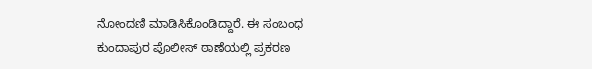ನೋಂದಣಿ ಮಾಡಿಸಿಕೊಂಡಿದ್ದಾರೆ. ಈ ಸಂಬಂಧ ಕುಂದಾಪುರ ಪೊಲೀಸ್ ಠಾಣೆಯಲ್ಲಿ ಪ್ರಕರಣ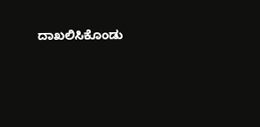ದಾಖಲಿಸಿಕೊಂಡು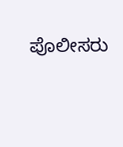ಪೊಲೀಸರು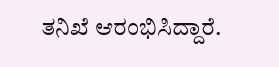ತನಿಖೆ ಆರಂಭಿಸಿದ್ದಾರೆ.